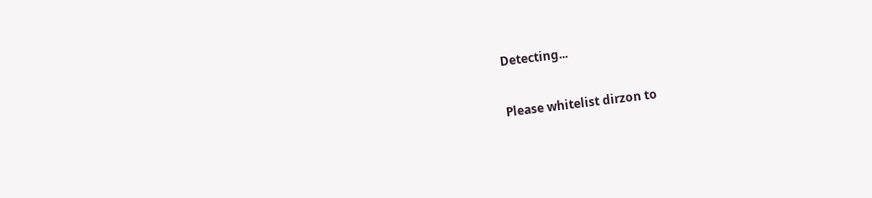Detecting...

Please whitelist dirzon to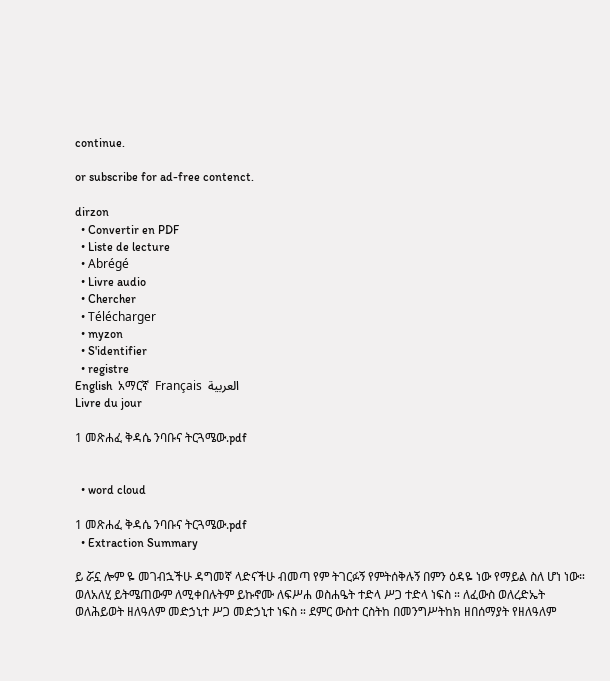continue.

or subscribe for ad-free contenct.

dirzon
  • Convertir en PDF
  • Liste de lecture
  • Abrégé
  • Livre audio
  • Chercher
  • Télécharger
  • myzon
  • S'identifier
  • registre
English  አማርኛ  Français  العربية
Livre du jour

1 መጽሐፈ ቅዳሴ ንባቡና ትርጓሜው.pdf


  • word cloud

1 መጽሐፈ ቅዳሴ ንባቡና ትርጓሜው.pdf
  • Extraction Summary

ይ ሯኗ ሎም ዬ መገብኋችሁ ዳግመኛ ላድናችሁ ብመጣ የም ትገርፉኝ የምትሰቅሉኝ በምን ዕዳዬ ነው የማይል ስለ ሆነ ነው። ወለአለሂ ይትሜጠውም ለሚቀበሉትም ይኩኖሙ ለፍሥሐ ወስሐዔት ተድላ ሥጋ ተድላ ነፍስ ። ለፈውስ ወለረድኤት ወለሕይወት ዘለዓለም መድኃኒተ ሥጋ መድኃኒተ ነፍስ ። ደምር ውስተ ርስትከ በመንግሥትከክ ዘበሰማያት የዘለዓለም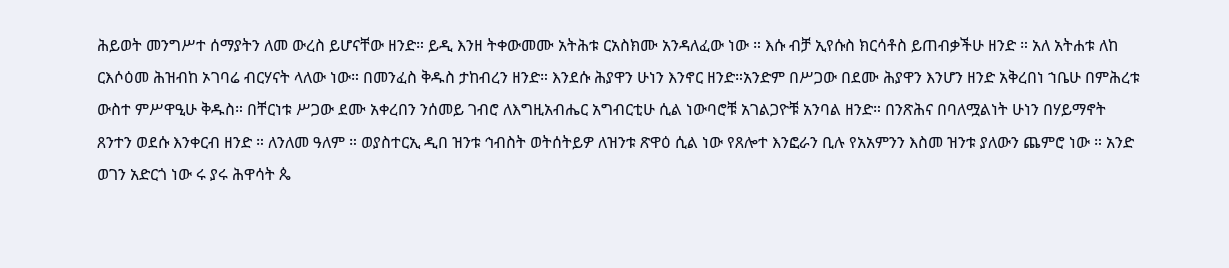ሕይወት መንግሥተ ሰማያትን ለመ ውረስ ይሆናቸው ዘንድ። ይዲ እንዘ ትቀውመሙ አትሕቱ ርአስክሙ አንዳለፈው ነው ። እሱ ብቻ ኢየሱስ ክርሳቶስ ይጠብቃችሁ ዘንድ ። አለ አትሐቱ ለከ ርእሶዕመ ሕዝብከ ኦገባሬ ብርሃናት ላለው ነው። በመንፈስ ቅዱስ ታከብረን ዘንድ። እንደሱ ሕያዋን ሁነን እንኖር ዘንድ።አንድም በሥጋው በደሙ ሕያዋን እንሆን ዘንድ አቅረበነ ኀቤሁ በምሕረቱ ውስተ ምሥዋዒሁ ቅዱስ። በቸርነቱ ሥጋው ደሙ አቀረበን ንሰመይ ገብሮ ለእግዚአብሔር አግብርቲሁ ሲል ነውባሮቹ አገልጋዮቹ አንባል ዘንድ። በንጽሕና በባለሟልነት ሁነን በሃይማኖት ጸንተን ወደሱ እንቀርብ ዘንድ ። ለንለመ ዓለም ። ወያስተርኢ ዲበ ዝንቱ ኅብስት ወትሰትይዎ ለዝንቱ ጽዋዕ ሲል ነው የጸሎተ እንፎራን ቢሉ የአአምንን እስመ ዝንቱ ያለውን ጨምሮ ነው ። አንድ ወገን አድርጎ ነው ሩ ያሩ ሕዋሳት ጴ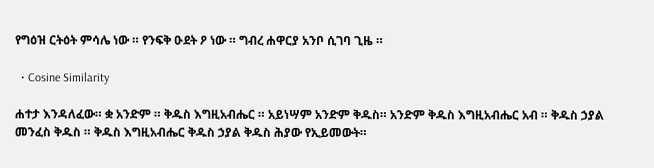የግዕዝ ርትዕት ምሳሌ ነው ። የንፍቅ ዑደት ዖ ነው ። ግብረ ሐዋርያ አንቦ ሲገባ ጊዜ ።

  • Cosine Similarity

ሐተታ እንዳለፈው። ቋ አንድም ። ቅዱስ እግዚአብሔር ። አይነሣም አንድም ቅዱስ። አንድም ቅዱስ እግዚአብሔር አብ ። ቅዱስ ኃያል መንፈስ ቅዱስ ። ቅዱስ እግዚአብሔር ቅዱስ ኃያል ቅዱስ ሕያው የኢይመውት።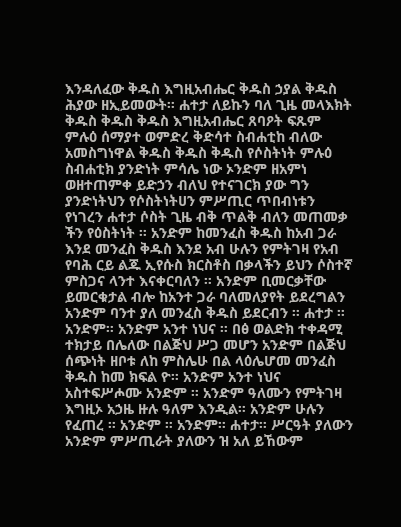እንዳለፈው ቅዱስ እግዚአብሔር ቅዱስ ኃያል ቅዱስ ሕያው ዘኢይመውት። ሐተታ ለይኩን ባለ ጊዜ መላእክት ቅዱስ ቅዱስ ቅዱስ እግዚአብሔር ጸባዖት ፍጹም ምሉዕ ሰማያተ ወምድረ ቅድሳተ ስብሐቲከ ብለው አመስግነዋል ቅዱስ ቅዱስ ቅዱስ የሶስትነት ምሉዕ ስብሐቲክ ያንድነት ምሳሌ ነው ኦንድም ዘአምነ ወዘተጠምቀ ይድኃን ብለህ የተናገርክ ያው ግን ያንድነትህን የሶስትነትሀን ምሥጢር ጥበብነቱን የነገረን ሐተታ ሶስት ጊዜ ብቅ ጥልቅ ብለን መጠመቃ ችን የዕስትነት ። አንድም ከመንፈስ ቅዱስ ከአብ ጋራ እንደ መንፈስ ቅዱስ እንደ አብ ሁሉን የምትገዛ የአብ የባሕ ርይ ልጁ ኢየሱስ ክርስቶስ በቃላችን ይህን ሶስተኛ ምስጋና ላንተ እናቀርባለን ። አንድም ቢመርቃቸው ይመርቁታል ብሎ ከአንተ ጋራ ባለመለያየት ይደረግልን አንድም ባንተ ያለ መንፈስ ቅዱስ ይደርብን ። ሐተታ ። አንድም። አንድም አንተ ነህና ። በፅ ወልድክ ተቀዳሚ ተክታይ በሌለው በልጅህ ሥጋ መሆን አንድም በልጅህ ሰጭነት ዘቦቱ ለከ ምስሌሁ በል ላዕሌሆመ መንፈስ ቅዱስ ከመ ክፍል ዮ። አንድም አንተ ነህና አስተፍሥሖሙ አንድም ። አንድም ዓለሙን የምትገዛ እግዚኦ አኃዜ ዙሉ ዓለም እንዲል። አንድም ሁሉን የፈጠረ ። አንድም ። አንድም። ሐተታ። ሥርዓት ያለውን አንድም ምሥጢራት ያለውን ዝ አለ ይኸውም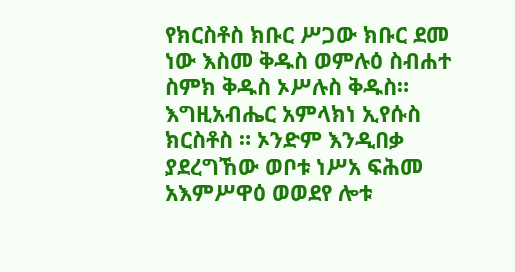የክርስቶስ ክቡር ሥጋው ክቡር ደመ ነው እስመ ቅዱስ ወምሉዕ ስብሐተ ስምክ ቅዱስ ኦሥሉስ ቅዱስ። እግዚአብሔር አምላክነ ኢየሱስ ክርስቶስ ። ኦንድም እንዲበቃ ያደረግኸው ወቦቱ ነሥአ ፍሕመ አእምሥዋዕ ወወደየ ሎቱ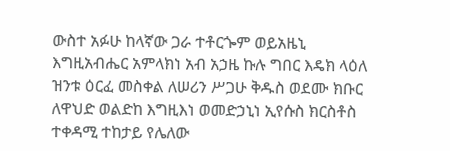ውስተ አፉሁ ከላኛው ጋራ ተቶርጐም ወይአዜኒ እግዚአብሔር አምላክነ አብ አኃዜ ኩሉ ግበር እዴክ ላዕለ ዝንቱ ዕርፈ መስቀል ለሠሪን ሥጋሁ ቅዱስ ወደሙ ክቡር ለዋህድ ወልድከ እግዚእነ ወመድኃኒነ ኢየሱስ ክርስቶስ ተቀዳሚ ተከታይ የሌለው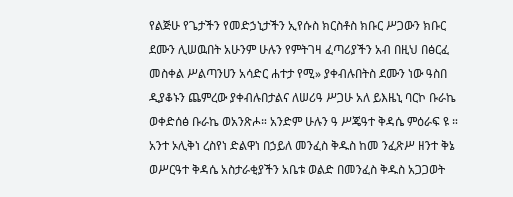የልጅሁ የጌታችን የመድኃኒታችን ኢየሱስ ክርስቶስ ክቡር ሥጋውን ክቡር ደሙን ሊሠዉበት አሁንም ሁሉን የምትገዛ ፈጣሪያችን አብ በዚህ በፅርፈ መስቀል ሥልጣንሀን አሳድር ሐተታ የሚ» ያቀብሉበትስ ደሙን ነው ዓስበ ዲያቆኑን ጨምረው ያቀብሉበታልና ለሠሪዓ ሥጋሁ አለ ይእዜኒ ባርኮ ቡራኬ ወቀድሰፅ ቡራኬ ወአንጽሖ። አንድም ሁሉን ዓ ሥጄዓተ ቅዳሴ ምዕራፍ ዩ ። አንተ ኦሊቅነ ረስየነ ድልዋነ በኃይለ መንፈስ ቅዱስ ከመ ንፈጽሥ ዘንተ ቅኔ ወሥርዓተ ቅዳሴ አስታራቂያችን አቤቱ ወልድ በመንፈስ ቅዱስ አጋጋወት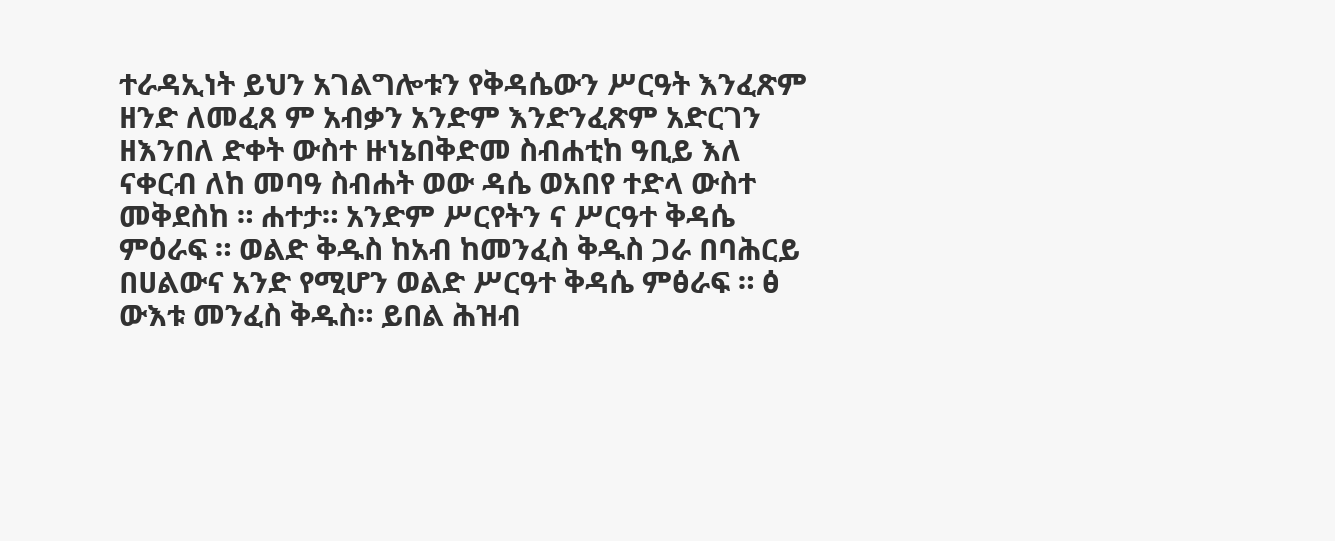ተራዳኢነት ይህን አገልግሎቱን የቅዳሴውን ሥርዓት እንፈጽም ዘንድ ለመፈጸ ም አብቃን አንድም እንድንፈጽም አድርገን ዘእንበለ ድቀት ውስተ ዙነኔበቅድመ ስብሐቲከ ዓቢይ እለ ናቀርብ ለከ መባዓ ስብሐት ወው ዳሴ ወአበየ ተድላ ውስተ መቅደስከ ። ሐተታ። አንድም ሥርየትን ና ሥርዓተ ቅዳሴ ምዕራፍ ። ወልድ ቅዱስ ከአብ ከመንፈስ ቅዱስ ጋራ በባሕርይ በሀልውና አንድ የሚሆን ወልድ ሥርዓተ ቅዳሴ ምፅራፍ ። ፅ ውእቱ መንፈስ ቅዱስ። ይበል ሕዝብ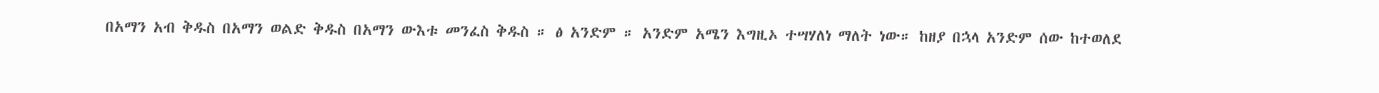በአማን አብ ቅዱስ በአማን ወልድ ቅዱስ በአማን ውእቱ መንፈስ ቅዱስ ። ፅ አንድም ። አንድም አሜን እግዚኦ ተሣሃለነ ማለት ነው። ከዘያ በኋላ አንድም ሰው ከተወለደ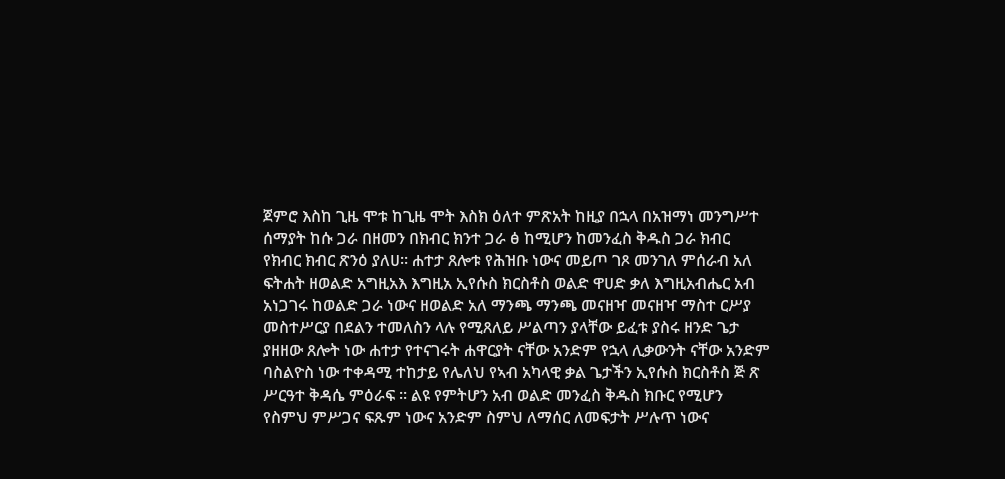ጀምሮ እስከ ጊዜ ሞቱ ከጊዜ ሞት እስክ ዕለተ ምጽአት ከዚያ በኋላ በአዝማነ መንግሥተ ሰማያት ከሱ ጋራ በዘመን በክብር ክንተ ጋራ ፅ ከሚሆን ከመንፈስ ቅዱስ ጋራ ክብር የክብር ክብር ጽንዕ ያለሀ። ሐተታ ጸሎቱ የሕዝቡ ነውና መይጦ ገጾ መንገለ ምሰራብ አለ ፍትሐት ዘወልድ አግዚአእ እግዚአ ኢየሱስ ክርስቶስ ወልድ ዋሀድ ቃለ እግዚአብሔር አብ አነጋገሩ ከወልድ ጋራ ነውና ዘወልድ አለ ማንጫ ማንጫ መናዘዣ መናዘዣ ማስተ ርሥያ መስተሥርያ በደልን ተመለስን ላሉ የሚጸለይ ሥልጣን ያላቸው ይፈቱ ያስሩ ዘንድ ጌታ ያዘዘው ጸሎት ነው ሐተታ የተናገሩት ሐዋርያት ናቸው አንድም የኋላ ሊቃውንት ናቸው አንድም ባስልዮስ ነው ተቀዳሚ ተከታይ የሌለህ የኣብ አካላዊ ቃል ጌታችን ኢየሱስ ክርስቶስ ጅ ጽ ሥርዓተ ቅዳሴ ምዕራፍ ። ልዩ የምትሆን አብ ወልድ መንፈስ ቅዱስ ክቡር የሚሆን የስምህ ምሥጋና ፍጹም ነውና አንድም ስምህ ለማሰር ለመፍታት ሥሉጥ ነውና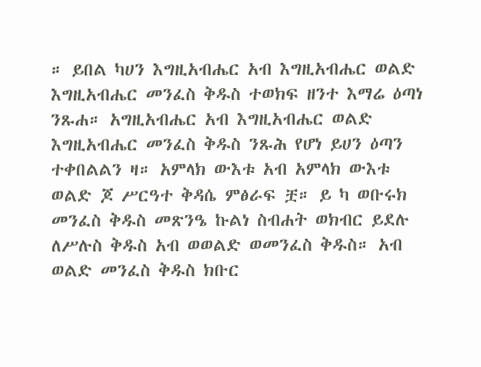። ይበል ካሀን እግዚአብሔር አብ እግዚአብሔር ወልድ እግዚአብሔር መንፈስ ቅዱስ ተወክፍ ዘንተ እማሬ ዕጣነ ንጹሐ። አግዚአብሔር አብ እግዚአብሔር ወልድ እግዚአብሔር መንፈስ ቅዱስ ንጹሕ የሆነ ይሀን ዕጣን ተቀበልልን ዛ። አምላክ ውእቱ አብ አምላክ ውእቱ ወልድ ጆ ሥርዓተ ቅዳሴ ምፅራፍ ቿ። ይ ካ ወቡሩክ መንፈስ ቅዱስ መጽንዔ ኩልነ ስብሐት ወክብር ይደሉ ለሥሉስ ቅዱስ አብ ወወልድ ወመንፈስ ቅዱስ። አብ ወልድ መንፈስ ቅዱስ ክቡር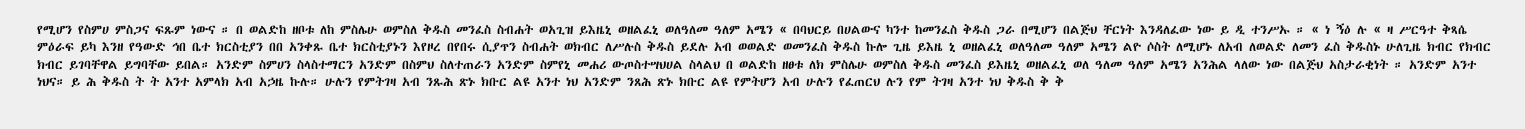የሚሆን የስምሀ ምስጋና ፍጹም ነውና ። በ ወልድከ ዘቦቱ ለከ ምስሌሁ ወምስለ ቅዱስ መንፈስ ስብሐት ወአጊዝ ይእዜኒ ወዘልፈኒ ወለዓለመ ዓለም አሜን « በባህርይ በሀልውና ካንተ ከመንፈስ ቅዱስ ጋራ በሚሆን በልጅህ ቸርነት እንዳለፈው ነው ይ ዲ ተንሥኡ ። « ነ ኝዕ ሉ « ዛ ሥርዓተ ቅጻሴ ምዕራፍ ይካ እንዘ የዓውድ ኅበ ቤተ ክርስቲያን በበ አንቀጹ ቤተ ክርስቲያኑን እየዞረ በየበሩ ሲያጥን ስብሐት ወክብር ለሥሉስ ቅዱስ ይደሉ አብ ወወልድ ወመንፈስ ቅዱስ ኩሎ ጊዜ ይእዜ ኒ ወዘልፈኒ ወለዓለመ ዓለም አሜን ልዮ ሶስት ለሚሆኑ ለአብ ለወልድ ለመን ፈስ ቅዱስኑ ሁለጊዜ ክብር የክብር ክብር ይገባቸዋል ይግባቸው ይበል። አንድም ስምሀን ስላስተማርን አንድም በስምህ ስለተጠራን አንድም ስምየኒ መሐሪ ውጦስተሣህሀል ስላልህ በ ወልድከ ዘፀቱ ለክ ምስሌሁ ወምስለ ቅዱስ መንፈስ ይእዜኒ ወዘልፈኒ ወለ ዓለመ ዓለም አሜን አንሕል ላለው ነው በልጅህ አስታራቂነት ። አንድም አንተ ነህና። ይ ሕ ቅዱስ ት ት አንተ አምላክ አብ አኃዜ ኩሉ። ሁሉን የምትገዛ አብ ንጹሕ ጽኑ ክቡር ልዩ አንተ ነህ አንድም ንጸሕ ጽኑ ክቡር ልዩ የምትሆን አብ ሁሉን የፈጠርህ ሉን የም ትገዛ አንተ ነህ ቅዱስ ቅ ቅ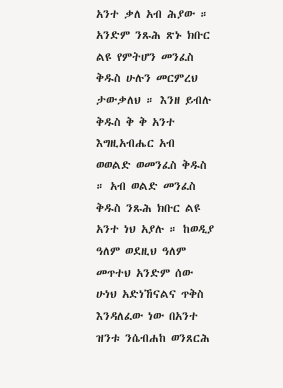አንተ ቃለ አብ ሕያው ። አንድም ንጹሕ ጽኑ ክቡር ልዩ የምትሆን መንፈስ ቅዱስ ሁሉን መርምረህ ታውቃለህ ። እንዘ ይብሉ ቅዱስ ቅ ቅ አንተ እግዚአብሔር አብ ወወልድ ወመንፈስ ቅዱስ ። አብ ወልድ መንፈስ ቅዱስ ንጹሕ ክቡር ልዩ አንተ ነህ አያሉ ። ከወዲያ ዓለም ወደዚህ ዓለም መጥተህ አንድም ሰው ሁነህ አድነኸናልና ጥቅስ እንዳለፈው ነው በአንተ ዝንቱ ንሴብሐከ ወንጸርሕ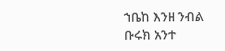ኀቤከ እንዘ ንብል ቡሩክ አንተ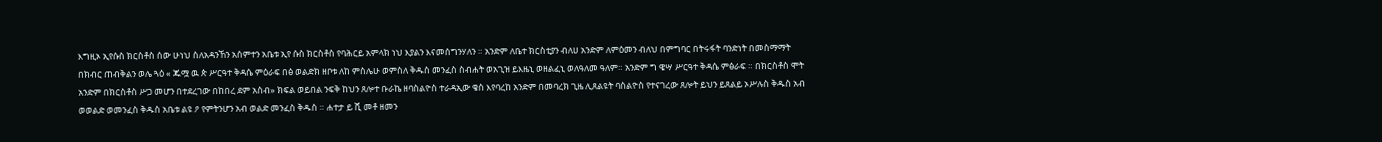እግዚኦ ኢየሱስ ክርስቶስ ሰው ሁነህ ስለአዳንኸን አሰምተን አቤቱ ኢየ ሱስ ክርስቶስ የባሕርይ አምላክ ነህ እያልን እናመሰግንሃለን ። አንድም ለቤተ ክርስቲያን ብለሀ አንድም ለምዕመን ብለህ በምግባር በትሩፋት ባንድነት በመስማማት በክብር ጠብቅልን ወሌ ጓዕ « ጁሟ ዉ ጵ ሥርዓተ ቅዳሴ ምዕራፍ በፅ ወልድክ ዘቦቱ ለከ ምስሌሁ ወምስለ ቅዱስ መንፈስ ስብሐት ወአጊዝ ይእዜኒ ወዘልፈኒ ወለዓለመ ዓለም። አንድም ግ ዌሣ ሥርዓተ ቅዳሴ ምፅራፍ ። በክርስቶስ ሞት አንድም በክርስቶስ ሥጋ መሆን በተደረገው በከበረ ደም አስብ» ክፍል ወይበል ንፍቅ ከህን ጸሎተ ቡራኬ ዘባስልዮስ ተራዳኢው ቄስ እየባረከ አንድም በመባረክ ጊዜ ሊጸልዩት ባስልዮስ የተናገረው ጸሎት ይህን ይጸልይ ኦሥሉስ ቅዱስ አብ ወወልድ ወመንፈስ ቅዱስ አቤቱ ልዩ ዖ የምትንሆን አብ ወልድ መንፈስ ቅዱስ ። ሐተታ ይ ሺ መቶ ዘመን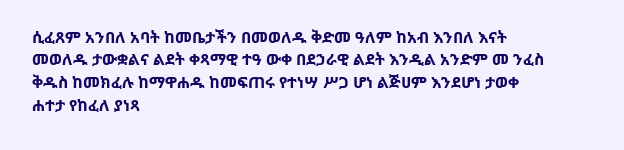ሲፈጸም አንበለ አባት ከመቤታችን በመወለዱ ቅድመ ዓለም ከአብ እንበለ እናት መወለዱ ታውቋልና ልደት ቀጻማዊ ተዓ ውቀ በደኃራዊ ልደት እንዲል አንድም መ ንፈስ ቅዱስ ከመክፈሉ ከማዋሐዱ ከመፍጠሩ የተነሣ ሥጋ ሆነ ልጅሀም እንደሆነ ታወቀ ሐተታ የከፈለ ያነጻ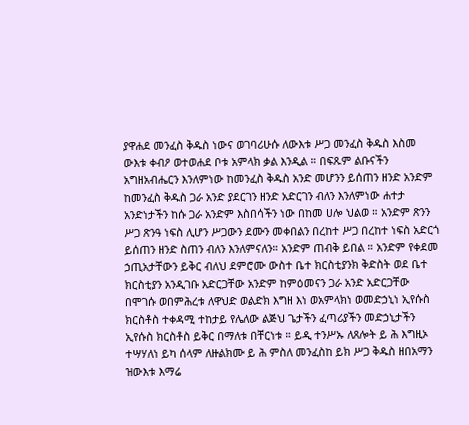ያዋሐደ መንፈስ ቅዱስ ነውና ወገባሪሁሱ ለውእቱ ሥጋ መንፈስ ቅዱስ እስመ ውእቱ ቀብዖ ወተወሐደ ቦቱ አምላክ ቃል እንዲል ። በፍጹም ልቡናችን አግዘአብሔርን እንለምነው ከመንፈስ ቅዱስ አንድ መሆንን ይሰጠን ዘንድ አንድም ከመንፈስ ቅዱስ ጋራ አንድ ያደርገን ዘንድ አድርገን ብለን እንለምነው ሐተታ አንድነታችን ከሱ ጋራ አንድም እስበሳችን ነው በከመ ሀሎ ህልወ ። አንድም ጽንን ሥጋ ጽንዓ ነፍስ ሊሆን ሥጋውን ደሙን መቀበልን በረከተ ሥጋ በረከተ ነፍስ አድርጎ ይሰጠን ዘንድ ስጠን ብለን እንለምናለን። አንድም ጠብቅ ይበል ። አንድም የቀደመ ኃጢአታቸውን ይቅር ብለህ ደምሮሙ ውስተ ቤተ ክርስቲያንክ ቅድስት ወደ ቤተ ክርስቲያን አንዲገቡ አድርጋቸው አንድም ከምዕመናን ጋራ አንድ አድርጋቸው በሞገሱ ወበምሕረቱ ለዋህድ ወልድክ እግዘ እነ ወአምላክነ ወመድኃኒነ ኢየሱስ ክርስቶስ ተቀዳሚ ተከታይ የሌለው ልጅህ ጌታችን ፈጣሪያችን መድኃኒታችን ኢየሱስ ክርስቶስ ይቅር በማለቱ በቸርነቱ ። ይዲ ተንሥኡ ለጸሎት ይ ሕ እግዚኦ ተሣሃለነ ይካ ሰላም ለዙልክሙ ይ ሕ ምስለ መንፈስከ ይክ ሥጋ ቅዱስ ዘበአማን ዝውእቱ እማሬ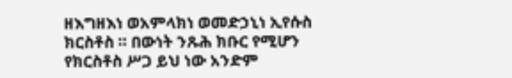ዘእግዘእነ ወአምላክነ ወመድኃኒነ ኢየሱስ ክርስቶስ ። በውነት ንጹሕ ክቡር የሚሆን የክርስቶስ ሥጋ ይህ ነው አንድም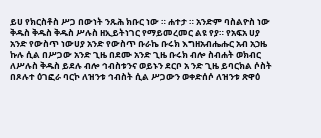ይሀ የክርስቶስ ሥጋ በውነት ንጹሕ ክቡር ነው ። ሐተታ ። አንድም ባስልዮስ ነው ቅዱስ ቅዱስ ቅዱስ ሥሉስ ዘኢይትነገር የማይመረመር ልዩ የያ። የአፍአ ሀያ አንድ የውስጥ ነውሀያ አንድ የውስጥ ቡራኬ ቡሩክ እግዘአብሔሑር አብ አኃዜ ኩሉ ሲል በሥጋው አንድ ጊዜ በደሙ አንድ ጊዜ ቡሩክ ብሎ ስብሐት ወክብር ለሥሉስ ቅዱስ ይደሉ ብሎ ኅብስቱንና ወይኑን ደርቦ አ ንድ ጊዜ ይባርክል ሶስት በጾሉተ ዕገፎራ ባርኮ ለዝንቱ ኅብስት ሲል ሥጋውን ወቀድሰሶ ለዝንቱ ጽዋዕ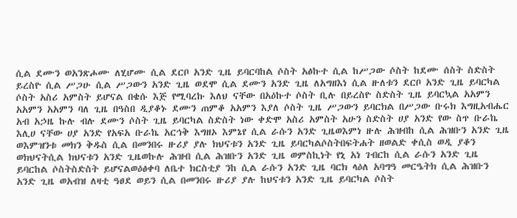ሲል ደሙን ወአንጽሖሙ ለሂሆሙ ሲል ደርቦ አንድ ጊዜ ይባርባከል ሶስት አፅኩተ ሲል ከሥጋው ሶስት ከደሙ ሰስት ስድስት ይረስዮ ሲል ሥጋሁ ሲል ሥጋውን አንድ ጊዜ ወደሞ ሲል ደሙን አንድ ጊዜ ለአግዘእነ ሲል ዙለቱን ደርቦ አንድ ጊዜ ይባርካል ሶስት አስሪ አምስት ይሆናል በቄሱ እጅ የሚባረኩ እለህ ናቸው በአዕኩተ ሶስት ቢሉ በይረስዮ ስድስት ጊዜ ይባርኳል አአምን አአምን አአምን ባለ ጊዜ በዓስበ ዲያቆኑ ደሙን ጠምቆ አአምን እያለ ሶስት ጊዜ ሥጋውን ይባርክል በሥጋው ቡሩክ እግዚአብሔር አብ አኃዜ ኩሉ ብሉ ደሙን ሶስት ጊዜ ይባርካል ስድስት ነው ቀድሞ አስሪ አምስት አሁን ስድስት ሀያ አንድ የው ስጥ ቡራኬ እሊሀ ናቸው ሀያ አንድ የአፍአ ቡራኬ አርኅቅ እግዘኦ እምኔየ ሲል ራሱን አንድ ጊዜወእምነ ዙሉ ሕዝብከ ሲል ሕዝቡን አንድ ጊዜ ወእምዝንቱ መክን ቅዱስ ሲል በመንበሩ ዙሪያ ያሉ ክህናቱን አንድ ጊዜ ይባርካልሶስትበፍትሐት ዘወልድ ቀሲስ ወዲ ያቆን ወክህናትሲል ክህናቱን አንድ ጊዜወኩሉ ሕዝብ ሲል ሕዝቡን አንድ ጊዜ ወምስኪነት የኒ አነ ገብርከ ሲል ራሱን አንድ ጊዜ ይባርከል ሶስትስድስት ይሆናልወዕፅቀባ ለቤተ ክርስቲያ ንከ ሲል ራሱን አንድ ጊዜ ባርክ ላዕለ አባግዓ መርዔትክ ሲል ሕዝቡን አንድ ጊዜ ወአብዝ ለዛቲ ዓፀደ ወይን ሲል በመንበሩ ዙሪያ ያሉ ከህናቱን አንድ ጊዜ ይባርካል ሶስት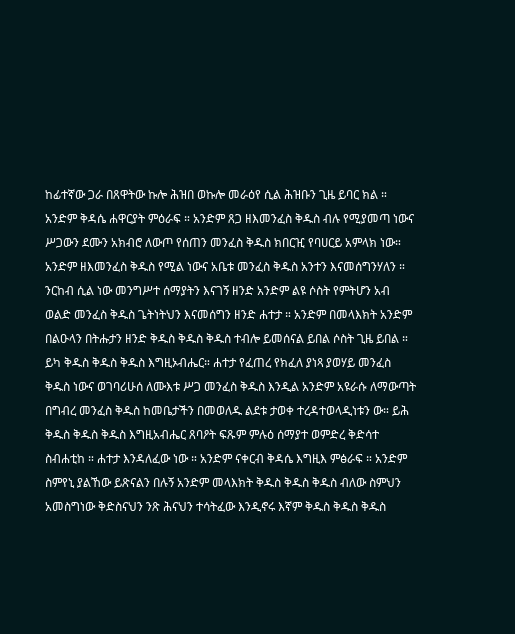ከፊተኛው ጋራ በጸዋትው ኩሎ ሕዝበ ወኩሎ መራዕየ ሲል ሕዝቡን ጊዜ ይባር ክል ። አንድም ቅዳሴ ሐዋርያት ምዕራፍ ። አንድም ጸጋ ዘእመንፈስ ቅዱስ ብሉ የሚያመጣ ነውና ሥጋውን ደሙን አክብሮ ለውጦ የሰጠን መንፈስ ቅዱስ ክበርዢ የባሀርይ አምላክ ነው። አንድም ዘእመንፈስ ቅዱስ የሚል ነውና አቤቱ መንፈስ ቅዱስ አንተን እናመሰግንሃለን ። ንርከብ ሲል ነው መንግሥተ ሰማያትን እናገኝ ዘንድ አንድም ልዩ ሶስት የምትሆን አብ ወልድ መንፈስ ቅዱስ ጌትነትህን እናመሰግን ዘንድ ሐተታ ። አንድም በመላእክት አንድም በልዑላን በትሑታን ዘንድ ቅዱስ ቅዱስ ቅዱስ ተብሎ ይመሰናል ይበል ሶስት ጊዜ ይበል ። ይካ ቅዱስ ቅዱስ ቅዱስ እግዚኦብሔር። ሐተታ የፈጠረ የክፈለ ያነጻ ያወሃይ መንፈስ ቅዱስ ነውና ወገባሪሁሰ ለሙእቱ ሥጋ መንፈስ ቅዱስ እንዲል አንድም አዩራሱ ለማውጣት በግብረ መንፈስ ቅዱስ ከመቤታችን በመወለዱ ልደቱ ታወቀ ተረዳተወላዲነቱን ው። ይሕ ቅዱስ ቅዱስ ቅዱስ እግዚአብሔር ጸባዖት ፍጹም ምሉዕ ሰማያተ ወምድረ ቅድሳተ ስብሐቲከ ። ሐተታ እንዳለፈው ነው ። አንድም ናቀርብ ቅዳሴ እግዚእ ምፅራፍ ። አንድም ስምየኒ ያልኸው ይጽናልን በሉኝ አንድም መላእክት ቅዱስ ቅዱስ ቅዱስ ብለው ስምህን አመስግነው ቅድስናህን ንጽ ሕናህን ተሳትፈው እንዲኖሩ እኛም ቅዱስ ቅዱስ ቅዱስ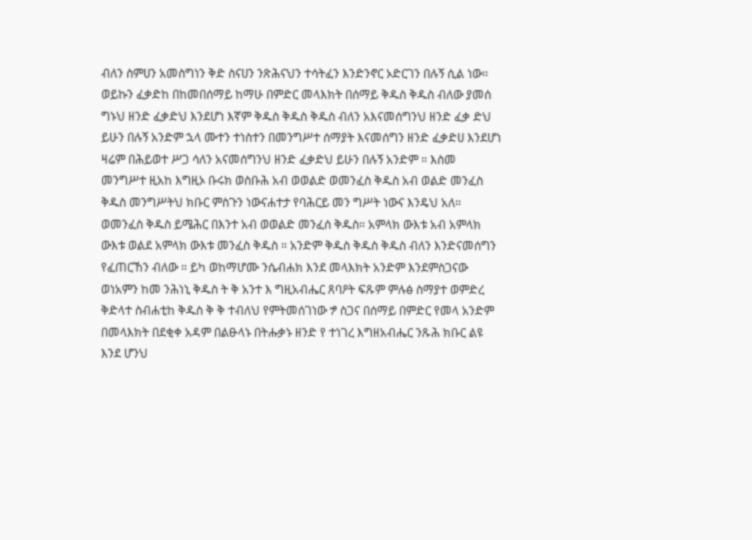ብለን ስምሀን አመስግነን ቅድ ስናሀን ንጽሕናህን ተሳትፈን እንድንኖር ኦድርገን በሉኝ ሲል ነው። ወይኩን ፈቃድከ በከመበሰማይ ከማሁ በምድር መላእክት በሰማይ ቅዱስ ቅዱስ ብለው ያመሰ ግኑህ ዘንድ ፈቃድህ እንደሆነ እኛም ቅዱስ ቅዱስ ቅዱስ ብለን አእናመሰግንህ ዘንድ ፈቃ ድህ ይሁን በሉኝ አንድም ኋላ ሙተን ተነስተን በመንግሥተ ሰማያት እናመሰግን ዘንድ ፈቃድሀ እንደሆነ ዛሬም በሕይወተ ሥጋ ሳለን አናመሰግንህ ዘንድ ፈቃድህ ይሁን በሉኝ አንድም ። እስመ መንግሥተ ዚአከ እግዚኦ ቡሩክ ወስቡሕ አብ ወወልድ ወመንፈስ ቅዱስ አብ ወልድ መንፈስ ቅዱስ መንግሥትህ ክቡር ምስጉን ነውናሐተታ የባሕርይ መን ግሥት ነውና እንዴህ አለ። ወመንፈስ ቅዱስ ይሜሕር በእንተ አብ ወወልድ መንፈሰ ቅዱስ። አምላክ ውእቱ አብ አምላክ ውእቱ ወልደ አምላክ ውእቱ መንፈስ ቅዱስ ። አንድም ቅዱስ ቅዱስ ቅዱስ ብለን እንድናመሰግን የፈጠርኸን ብለው ። ይካ ወከማሆሙ ንሴብሐክ እንደ መላእክት አንድም እንደምስጋናው ወነአምን ከመ ንሕነኒ ቅዱስ ት ቅ አንተ እ ግዚአብሔር ጸባዖት ፍጹም ምሉፅ ስማያተ ወምድረ ቅድላተ ስብሐቲከ ቅዱስ ቅ ቅ ተብለህ የምትመሰገነው ፇ ስጋና በሰማይ በምድር የመላ አንድም በመላእክት በደቂቀ አዳም በልፁላኑ በትሑቃኑ ዘንድ የ ተነገረ እግዘአብሔር ንጹሕ ክቡር ልዩ እንደ ሆንህ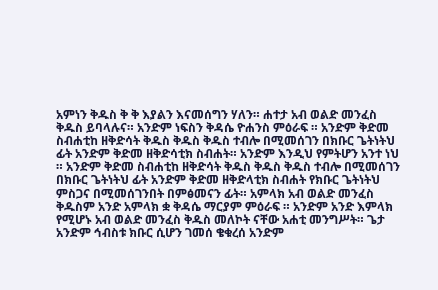አምነን ቅዱስ ቅ ቅ እያልን እናመሰግን ሃለን። ሐተታ አብ ወልድ መንፈስ ቅዱስ ይባላሉና። አንድም ነፍስን ቅዳሴ ዮሐንስ ምዕራፍ ። አንድም ቅድመ ስብሐቲከ ዘቅድሳት ቅዱስ ቅዱስ ቅዱስ ተብሎ በሚመሰገን በክቡር ጌትነትህ ፊት አንድም ቅድመ ዘቅድሳቲክ ስብሐት። አንድም እንዲህ የምትሆን አንተ ነህ ። አንድም ቅድመ ስብሐቲከ ዘቅድሳት ቅዱስ ቅዱስ ቅዱስ ተብሎ በሚመሰገን በክቡር ጌትነትህ ፊት አንድም ቅድመ ዘቅድላቲክ ስብሐት የክቡር ጌትነትህ ምስጋና በሚመሰገንበት በምፅመናን ፊት። አምላክ አብ ወልድ መንፈስ ቅዱስም አንድ አምላክ ቋ ቅዳሴ ማርያም ምዕራፍ ። አንድም አንድ እምላክ የሚሆኑ አብ ወልድ መንፈስ ቅዱስ መለኮት ናቸው አሐቲ መንግሥት። ጌታ አንድም ኅብስቱ ክቡር ሲሆን ገመሰ ቄቁረሰ አንድም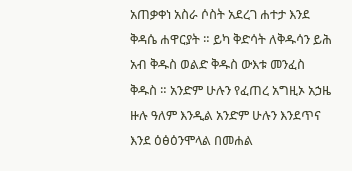አጠቃቀነ አስራ ሶስት አደረገ ሐተታ እንደ ቅዳሴ ሐዋርያት ። ይካ ቅድሳት ለቅዱሳን ይሕ አብ ቅዱስ ወልድ ቅዱስ ውእቱ መንፈስ ቅዱስ ። አንድም ሁሉን የፈጠረ አግዚኦ አኃዜ ዙሉ ዓለም እንዲል አንድም ሁሉን እንደጥና እንደ ዕፅዕንሞላል በመሐል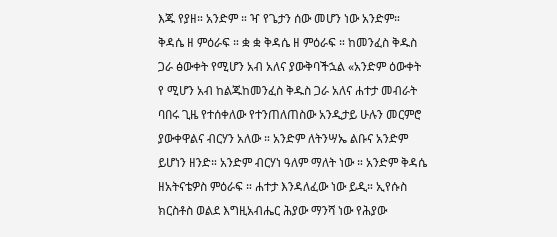እጁ የያዘ። አንድም ። ዣ የጌታን ሰው መሆን ነው አንድም። ቅዳሴ ዘ ምዕራፍ ። ቋ ቋ ቅዳሴ ዘ ምዕራፍ ። ከመንፈስ ቅዱስ ጋራ ፅውቀት የሚሆን አብ አለና ያውቅባችኋል «አንድም ዕውቀት የ ሚሆን አብ ከልጁከመንፈስ ቅዱስ ጋራ አለና ሐተታ መብራት ባበሩ ጊዜ የተሰቀለው የተንጠለጠስው አንዲታይ ሁሉን መርምሮ ያውቀዋልና ብርሃን አለው ። አንድም ለትንሣኤ ልቡና አንድም ይሆነን ዘንድ። አንድም ብርሃነ ዓለም ማለት ነው ። አንድም ቅዳሴ ዘአትናቴዎስ ምዕራፍ ። ሐተታ እንዳለፈው ነው ይዲ። ኢየሱስ ክርስቶስ ወልደ እግዚአብሔር ሕያው ማንሻ ነው የሕያው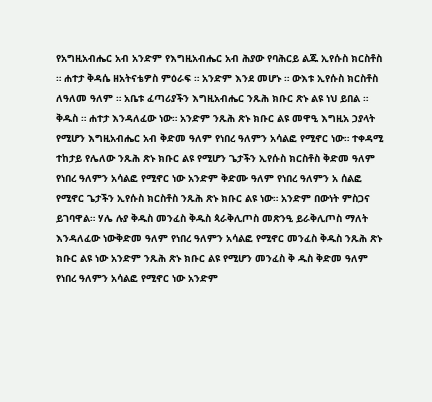የአግዚአብሔር አብ አንድም የእግዚአብሔር አብ ሕያው የባሕርይ ልጁ ኢየሱስ ክርስቶስ ። ሐተታ ቅዳሴ ዘአትናቴዎስ ምዕራፍ ። አንድም እንደ መሆኑ ። ውእቱ ኢየሱስ ክርስቶስ ለዓለመ ዓለም ። አቤቱ ፈጣሪያችን እግዚአብሔር ንጹሕ ክቡር ጽኑ ልዩ ነህ ይበል ። ቅዱስ ። ሐተታ እንዳለፈው ነው። አንድም ንጹሕ ጽኑ ክቡር ልዩ መዋዒ እግዚአ ኃያላት የሚሆን እግዚአብሔር አብ ቅድመ ዓለም የነበረ ዓለምን አሳልፎ የሚኖር ነው። ተቀዳሚ ተከታይ የሌለው ንጹሕ ጽኑ ክቡር ልዩ የሚሆን ጌታችን ኢየሱስ ክርስቶስ ቅድመ ዓለም የነበረ ዓለምን አሳልፎ የሚኖር ነው አንድም ቅድሙ ዓለም የነበረ ዓለምን አ ሰልፎ የሚኖር ጌታችን ኢየሱስ ክርስቶስ ንጹሕ ጽኑ ክቡር ልዩ ነው። አንድም በውነት ምስጋና ይገባዋል። ሃሌ ሉያ ቅዱስ መንፈስ ቅዱስ ጳራቅሊጦስ መጽንዒ ይራቅሊጦስ ማለት እንዳለፈው ነውቅድመ ዓለም የነበረ ዓለምን አሳልፎ የሚኖር መንፈስ ቅዱስ ንጹሕ ጽኑ ክቡር ልዩ ነው አንድም ንጹሕ ጽኑ ክቡር ልዩ የሚሆን መንፈስ ቅ ዱስ ቅድመ ዓለም የነበረ ዓለምን አሳልፎ የሚኖር ነው አንድም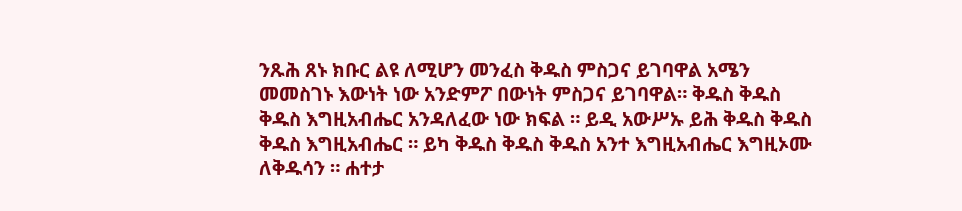ንጹሕ ጸኑ ክቡር ልዩ ለሚሆን መንፈስ ቅዱስ ምስጋና ይገባዋል አሜን መመስገኑ እውነት ነው አንድምፖ በውነት ምስጋና ይገባዋል። ቅዱስ ቅዱስ ቅዱስ እግዚአብሔር አንዳለፈው ነው ክፍል ። ይዲ አውሥኡ ይሕ ቅዱስ ቅዱስ ቅዱስ እግዚአብሔር ። ይካ ቅዱስ ቅዱስ ቅዱስ አንተ እግዚአብሔር እግዚኦሙ ለቅዱሳን ። ሐተታ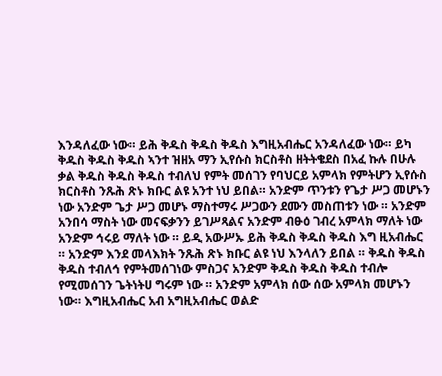እንዳለፈው ነው። ይሕ ቅዱስ ቅዱስ ቅዱስ እግዚአብሔር አንዳለፈው ነው። ይካ ቅዱስ ቅዱስ ቅዱስ ኣንተ ዝዘአ ማን ኢየሱስ ክርስቶስ ዘትትቄደስ በአፈ ኩሉ በሁሉ ቃል ቅዱስ ቅዱስ ቅዱስ ተብለህ የምት መሰገን የባህርይ አምላክ የምትሆን ኢየሱስ ክርስቶስ ንጹሕ ጽኑ ክቡር ልዩ አንተ ነህ ይበል። አንድም ጥንቱን የጌታ ሥጋ መሆኑን ነው አንድም ጌታ ሥጋ መሆኑ ማስተማሩ ሥጋውን ደሙን መስጠቱን ነው ። አንድም አንበሳ ማስት ነው መናፍቃንን ይገሥጻልና አንድም ብፁዕ ገብረ አምላክ ማለት ነው አንድም ኅሩይ ማለት ነው ። ይዲ አውሥኡ ይሕ ቅዱስ ቅዱስ ቅዱስ እግ ዚአብሔር ። አንድም እንደ መላእክት ንጹሕ ጽኑ ክቡር ልዩ ነህ እንላለን ይበል ። ቅዱስ ቅዱስ ቅዱስ ተብለኅ የምትመሰገነው ምስጋና አንድም ቅዱስ ቅዱስ ቅዱስ ተብሎ የሚመሰገን ጌትነትሀ ግሩም ነው ። አንድም አምላክ ሰው ሰው አምላክ መሆኑን ነው። እግዚአብሔር አብ አግዚአብሔር ወልድ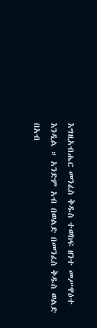እግዚአብሔር መንፈስ ቅዱስ ተወከፍ ዘንተ መሥዋዕተ እንዲል ። አንድም አብ በወልድ በመንፈስ ቅዱስ ወልድ በአብ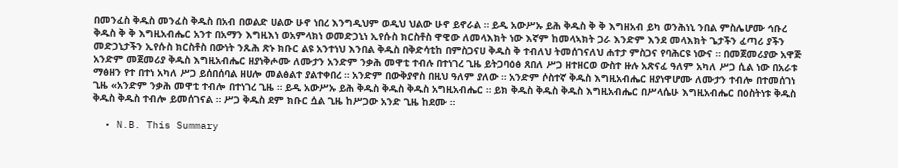በመንፈስ ቅዱስ መንፈስ ቅዱስ በአብ በወልድ ሀልው ሁኖ ነበረ እንግዲህም ወዲህ ህልው ሁኖ ይኖራል ። ይዲ አውሥኡ ይሕ ቅዱስ ቅ ቅ እግዘአብ ይካ ወንሕነኒ ንበል ምስሌሆሙ ኅቡረ ቅዱስ ቅ ቅ እግዚአብሔር አንተ በአማን እግዚእነ ወአምላክነ ወመድኃኒነ ኢየሱስ ክርስቶስ ዋዊው ለመላእክት ነው እኛም ከመላኣክት ጋራ እንድም እንደ መላእክት ጌታችን ፈጣሪ ያችን መድኃኒታችን ኢየሱስ ክርስቶስ በውነት ንጹሕ ጽኑ ክቡር ልዩ አንተነህ እንበል ቅዱስ በቅድሳቲከ በምስጋናሀ ቅዱስ ቅ ተብለህ ትመሰገናለህ ሐተታ ምስጋና የባሕርዩ ነውና ። በመጀመሪያው አዋጅ አንድም መጀመሪያ ቅዱስ እግዚአብሔር ዘያነቅሖሙ ለሙታን አንድም ንቃሕ መዋቲ ተብሉ በተነገረ ጊዜ ይትጋባዕፅ ጸበለ ሥጋ ዘተዘርወ ውስተ ዙሉ አጽናፈ ዓለም አካለ ሥጋ ሲል ነው በአራቱ ማፅዘን የተ በተነ አካለ ሥጋ ይሰበሰባል ዘሀሎ መልፅልተ ያልተቀበረ ። አንድም በውቅያኖስ በዚህ ዓለም ያለው ። አንድም ሶስተኛ ቅዱስ እግዚአብሔር ዘያነዋሆሙ ለሙታን ተብሎ በተመሰገነ ጊዜ «አንድም ንቃሕ መዋቲ ተብሎ በተነገረ ጊዜ ። ይዲ አውሥኡ ይሕ ቅዱስ ቅዱስ ቅዱስ አግዚአብሔር ። ይክ ቅዱስ ቅዱስ ቅዱስ እግዚአብሔር በሥላሴሁ እግዚአብሔር በዕስትነቱ ቅዱስ ቅዱስ ቅዱስ ተብሎ ይመሰገናል ። ሥጋ ቅዱስ ደም ክቡር ሷል ጊዜ ከሥጋው አንድ ጊዜ ከደሙ ።

  • N.B. This Summary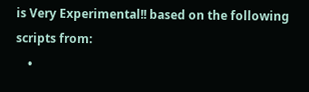is Very Experimental!! based on the following scripts from:
    •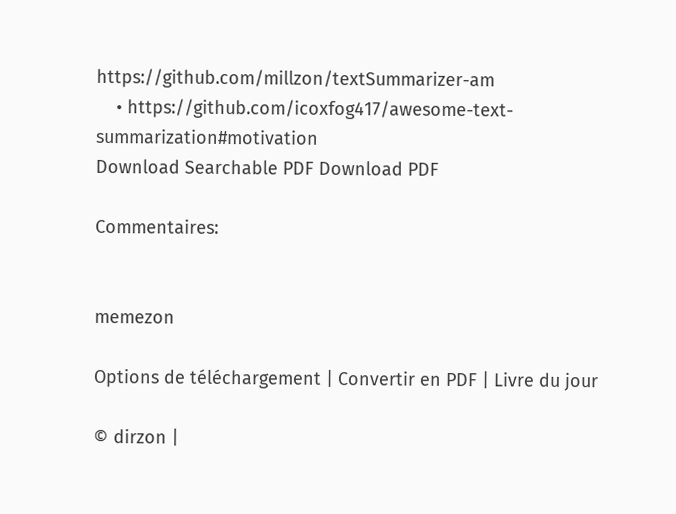https://github.com/millzon/textSummarizer-am
    • https://github.com/icoxfog417/awesome-text-summarization#motivation
Download Searchable PDF Download PDF

Commentaires:


memezon

Options de téléchargement | Convertir en PDF | Livre du jour

© dirzon |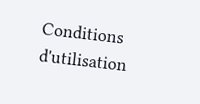Conditions d'utilisation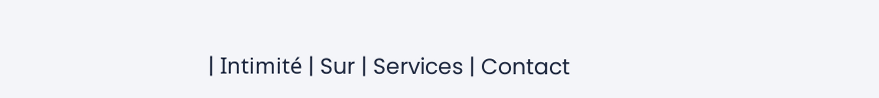| Intimité | Sur | Services | Contact